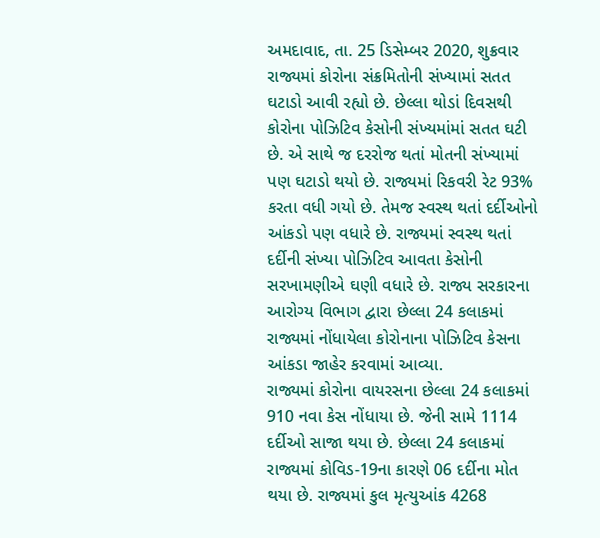અમદાવાદ, તા. 25 ડિસેમ્બર 2020, શુક્રવાર
રાજ્યમાં કોરોના સંક્રમિતોની સંખ્યામાં સતત ઘટાડો આવી રહ્યો છે. છેલ્લા થોડાં દિવસથી કોરોના પોઝિટિવ કેસોની સંખ્યમાંમાં સતત ઘટી છે. એ સાથે જ દરરોજ થતાં મોતની સંખ્યામાં પણ ઘટાડો થયો છે. રાજ્યમાં રિકવરી રેટ 93% કરતા વધી ગયો છે. તેમજ સ્વસ્થ થતાં દર્દીઓનો આંકડો પણ વધારે છે. રાજ્યમાં સ્વસ્થ થતાં દર્દીની સંખ્યા પોઝિટિવ આવતા કેસોની સરખામણીએ ઘણી વધારે છે. રાજ્ય સરકારના આરોગ્ય વિભાગ દ્વારા છેલ્લા 24 કલાકમાં રાજ્યમાં નોંધાયેલા કોરોનાના પોઝિટિવ કેસના આંકડા જાહેર કરવામાં આવ્યા.
રાજ્યમાં કોરોના વાયરસના છેલ્લા 24 કલાકમાં 910 નવા કેસ નોંધાયા છે. જેની સામે 1114 દર્દીઓ સાજા થયા છે. છેલ્લા 24 કલાકમાં રાજ્યમાં કોવિડ-19ના કારણે 06 દર્દીના મોત થયા છે. રાજ્યમાં કુલ મૃત્યુઆંક 4268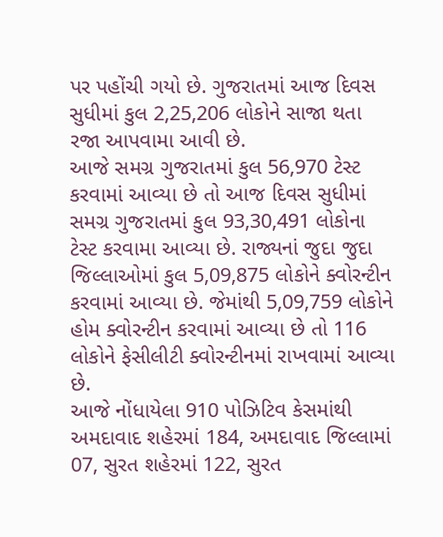પર પહોંચી ગયો છે. ગુજરાતમાં આજ દિવસ સુધીમાં કુલ 2,25,206 લોકોને સાજા થતા રજા આપવામા આવી છે.
આજે સમગ્ર ગુજરાતમાં કુલ 56,970 ટેસ્ટ કરવામાં આવ્યા છે તો આજ દિવસ સુધીમાં સમગ્ર ગુજરાતમાં કુલ 93,30,491 લોકોના ટેસ્ટ કરવામા આવ્યા છે. રાજ્યનાં જુદા જુદા જિલ્લાઓમાં કુલ 5,09,875 લોકોને ક્વોરન્ટીન કરવામાં આવ્યા છે. જેમાંથી 5,09,759 લોકોને હોમ ક્વોરન્ટીન કરવામાં આવ્યા છે તો 116 લોકોને ફેસીલીટી ક્વોરન્ટીનમાં રાખવામાં આવ્યા છે.
આજે નોંધાયેલા 910 પોઝિટિવ કેસમાંથી અમદાવાદ શહેરમાં 184, અમદાવાદ જિલ્લામાં 07, સુરત શહેરમાં 122, સુરત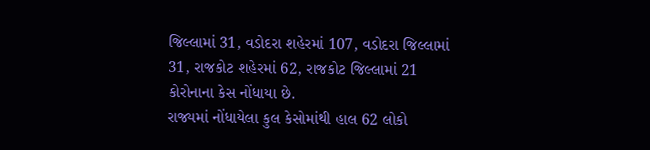જિલ્લામાં 31, વડોદરા શહેરમાં 107, વડોદરા જિલ્લામાં 31, રાજકોટ શહેરમાં 62, રાજકોટ જિલ્લામાં 21 કોરોનાના કેસ નોંધાયા છે.
રાજ્યમાં નોંધાયેલા કુલ કેસોમાંથી હાલ 62 લોકો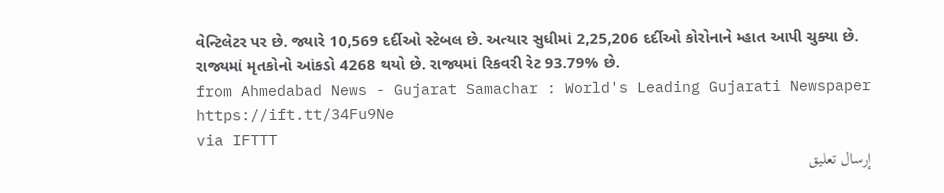વેન્ટિલેટર પર છે. જ્યારે 10,569 દર્દીઓ સ્ટેબલ છે. અત્યાર સુધીમાં 2,25,206 દર્દીઓ કોરોનાને મ્હાત આપી ચુક્યા છે. રાજ્યમાં મૃતકોનો આંકડો 4268 થયો છે. રાજ્યમાં રિકવરી રેટ 93.79% છે.
from Ahmedabad News - Gujarat Samachar : World's Leading Gujarati Newspaper https://ift.tt/34Fu9Ne
via IFTTT
إرسال تعليق